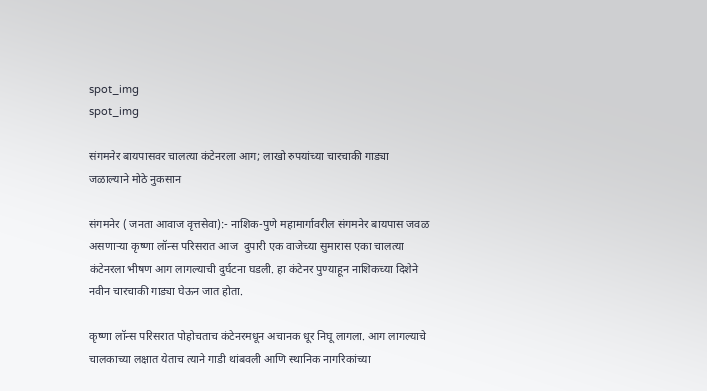spot_img
spot_img

संगमनेर बायपासवर चालत्या कंटेनरला आग; लाखो रुपयांच्या चारचाकी गाड्या जळाल्याने मोठे नुकसान

संगमनेर ( जनता आवाज वृत्तसेवा):- नाशिक-पुणे महामार्गावरील संगमनेर बायपास जवळ असणाऱ्या कृष्णा लॉन्स परिसरात आज  दुपारी एक वाजेच्या सुमारास एका चालत्या कंटेनरला भीषण आग लागल्याची दुर्घटना घडली. हा कंटेनर पुण्याहून नाशिकच्या दिशेने नवीन चारचाकी गाड्या घेऊन जात होता.

कृष्णा लॉन्स परिसरात पोहोचताच कंटेनरमधून अचानक धूर निघू लागला. आग लागल्याचे चालकाच्या लक्षात येताच त्याने गाडी थांबवली आणि स्थानिक नागरिकांच्या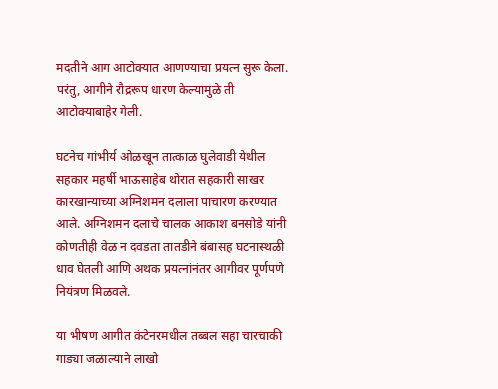मदतीने आग आटोक्यात आणण्याचा प्रयत्न सुरू केला. परंतु, आगीने रौद्ररूप धारण केल्यामुळे ती आटोक्याबाहेर गेली.

घटनेच गांभीर्य ओळखून तात्काळ घुलेवाडी येथील सहकार महर्षी भाऊसाहेब थोरात सहकारी साखर कारखान्याच्या अग्निशमन दलाला पाचारण करण्यात आले. अग्निशमन दलाचे चालक आकाश बनसोडे यांनी कोणतीही वेळ न दवडता तातडीने बंबासह घटनास्थळी धाव घेतली आणि अथक प्रयत्नांनंतर आगीवर पूर्णपणे नियंत्रण मिळवले.

या भीषण आगीत कंटेनरमधील तब्बल सहा चारचाकी गाड्या जळाल्याने लाखो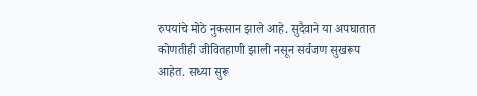रुपयांचे मोठे नुकसान झाले आहे. सुदैवाने या अपघातात कोणतीही जीवितहाणी झाली नसून सर्वजण सुखरूप आहेत. सध्या सुरू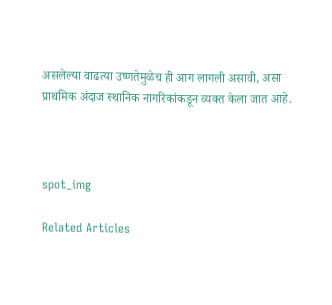असलेल्या वाढत्या उष्णतेमुळेच ही आग लागली असावी, असा प्राथमिक अंदाज स्थानिक नागरिकांकडून व्यक्त केला जात आहे.



spot_img

Related Articles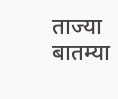ताज्या बातम्या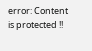error: Content is protected !!